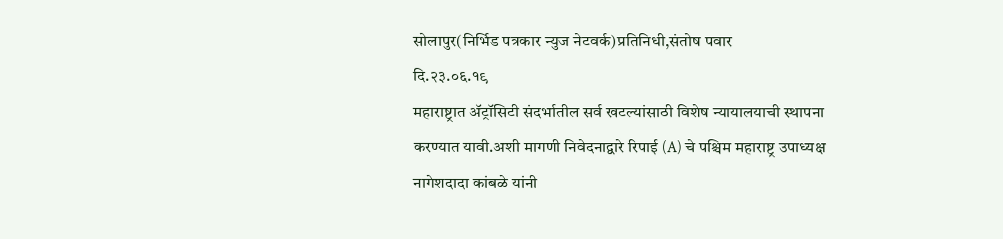सोलापुर(निर्भिड पत्रकार न्युज नेटवर्क)प्रतिनिधी,संतोष पवार
दि.२३.०६.१९
महाराष्ट्रात ॲट्रॉसिटी संदर्भातील सर्व खटल्यांसाठी विशेष न्यायालयाची स्थापना करण्यात यावी.अशी मागणी निवेदनाद्वारे रिपाई (A) चे पश्चिम महाराष्ट्र उपाध्यक्ष नागेशदादा कांबळे यांनी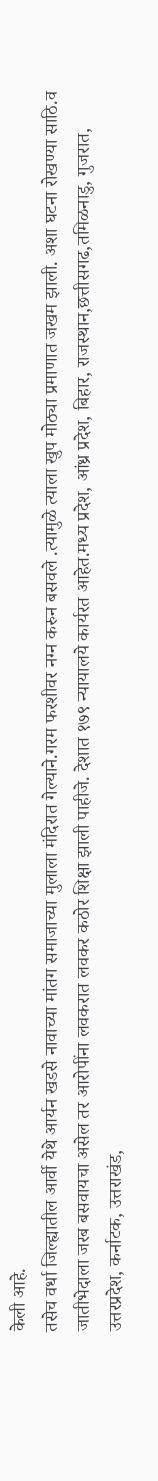केली आहे.
तसेच वर्धा जिल्ह्यातील आर्वी येथे आर्यन खडसे नावाच्या मांतग समाजाच्या मुलाला मंदिरात गेल्याने.गरम फरशीवर नग्न करुन बसवले .त्यामुळे त्याला खुप मोठ्या प्रमाणात जखम झाली. अशा घटना रोखण्या साठि.व जातीभेदाला जरब बसवायचा असेल तर आरोपींना लवकरात लवकर कठोर शिक्षा झाली पाहीजे. देशात १७९ न्यायालये कार्यरत आहेत.मध्य प्रदेश, आंध्र प्रदेश, बिहार, राजस्थान,छत्तीसगढ,तमिळनाडु, गुजरात, उत्तरप्रदेश, कर्नाटक, उत्तराखंड,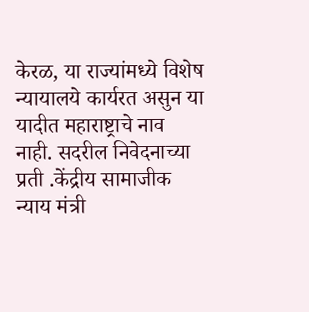केरळ, या राज्यांमध्ये विशेष न्यायालये कार्यरत असुन या यादीत महाराष्ट्राचे नाव नाही. सदरील निवेदनाच्या प्रती .केंद्रीय सामाजीक न्याय मंत्री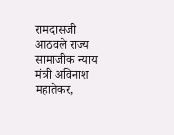रामदासजी आठवले राज्य सामाजीक न्याय मंत्री अविनाश महातेकर,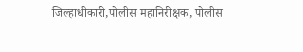जिल्हाधीकारी,पोलीस महानिरीक्षक, पोलीस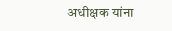अधीक्षक यांना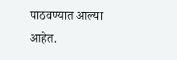पाठवण्यात आल्या आहेत.